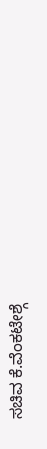ಸಚಿವ ಕೆ.ವೆಂಕಟೇಶ್ಗೆ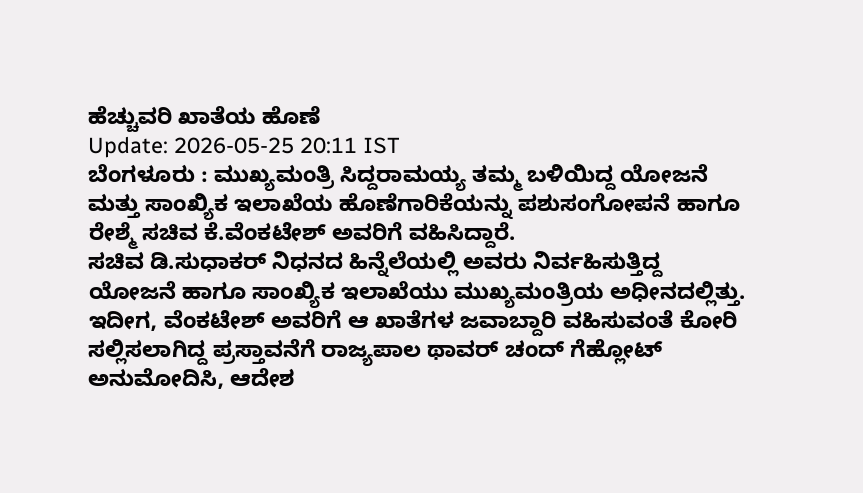ಹೆಚ್ಚುವರಿ ಖಾತೆಯ ಹೊಣೆ
Update: 2026-05-25 20:11 IST
ಬೆಂಗಳೂರು : ಮುಖ್ಯಮಂತ್ರಿ ಸಿದ್ದರಾಮಯ್ಯ ತಮ್ಮ ಬಳಿಯಿದ್ದ ಯೋಜನೆ ಮತ್ತು ಸಾಂಖ್ಯಿಕ ಇಲಾಖೆಯ ಹೊಣೆಗಾರಿಕೆಯನ್ನು ಪಶುಸಂಗೋಪನೆ ಹಾಗೂ ರೇಶ್ಮೆ ಸಚಿವ ಕೆ.ವೆಂಕಟೇಶ್ ಅವರಿಗೆ ವಹಿಸಿದ್ದಾರೆ.
ಸಚಿವ ಡಿ.ಸುಧಾಕರ್ ನಿಧನದ ಹಿನ್ನೆಲೆಯಲ್ಲಿ ಅವರು ನಿರ್ವಹಿಸುತ್ತಿದ್ದ ಯೋಜನೆ ಹಾಗೂ ಸಾಂಖ್ಯಿಕ ಇಲಾಖೆಯು ಮುಖ್ಯಮಂತ್ರಿಯ ಅಧೀನದಲ್ಲಿತ್ತು. ಇದೀಗ, ವೆಂಕಟೇಶ್ ಅವರಿಗೆ ಆ ಖಾತೆಗಳ ಜವಾಬ್ದಾರಿ ವಹಿಸುವಂತೆ ಕೋರಿ ಸಲ್ಲಿಸಲಾಗಿದ್ದ ಪ್ರಸ್ತಾವನೆಗೆ ರಾಜ್ಯಪಾಲ ಥಾವರ್ ಚಂದ್ ಗೆಹ್ಲೋಟ್ ಅನುಮೋದಿಸಿ, ಆದೇಶ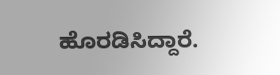ಹೊರಡಿಸಿದ್ದಾರೆ.